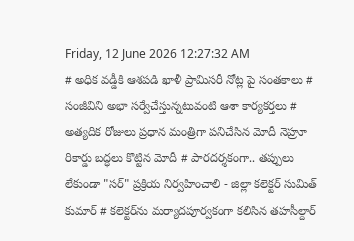Friday, 12 June 2026 12:27:32 AM
# అధిక వడ్డీకి ఆశపడి ఖాళీ ప్రామిసరీ నోట్ల పై సంతకాలు # సంజీవిని అభా సర్వేచేస్తున్నటువంటి ఆశా కార్యకర్తలు # అత్యదిక రోజులు ప్రధాన మంత్రిగా పనిచేసిన మోదీ నెహ్రూ రికార్డు బద్ధలు కొట్టిన మోదీ # పారదర్శకంగా.. తప్పులు లేకుండా "సర్" ప్రక్రియ నిర్వహించాలి - జిల్లా కలెక్టర్ సుమిత్ కుమార్ # కలెక్టర్‌ను మర్యాదపూర్వకంగా కలిసిన తహసీల్దార్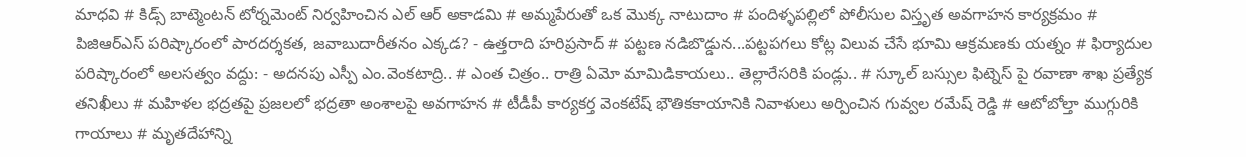మాధవి # కిడ్స్ బాట్మెంటన్ టోర్నమెంట్ నిర్వహించిన ఎల్ ఆర్ అకాడమి # అమ్మపేరుతో ఒక మొక్క నాటుదాం # పందిళ్ళపల్లిలో పోలీసుల విస్తృత అవగాహన కార్యక్రమం # పిజిఆర్ఎస్ పరిష్కారంలో పారదర్శకత, జవాబుదారీతనం ఎక్కడ? - ఉత్తరాది హరిప్రసాద్ # పట్టణ నడిబొడ్డున...పట్టపగలు కోట్ల విలువ చేసే భూమి ఆక్రమణకు యత్నం # ఫిర్యాదుల పరిష్కారంలో అలసత్వం వద్దు: - అదనపు ఎస్పీ ఎం.వెంకటాద్రి.. # ఎంత చిత్రం.. రాత్రి ఏమో మామిడికాయలు.. తెల్లారేసరికి పండ్లు.. # స్కూల్ బస్సుల ఫిట్నెస్ పై రవాణా శాఖ ప్రత్యేక తనిఖీలు # మహిళల భద్రతపై ప్రజలలో భద్రతా అంశాలపై అవగాహన # టీడీపీ కార్యకర్త వెంకటేష్ భౌతికకాయానికి నివాళులు అర్పించిన గువ్వల రమేష్ రెడ్డి # ఆటోబోల్తా ముగ్గురికి గాయాలు # మృతదేహాన్ని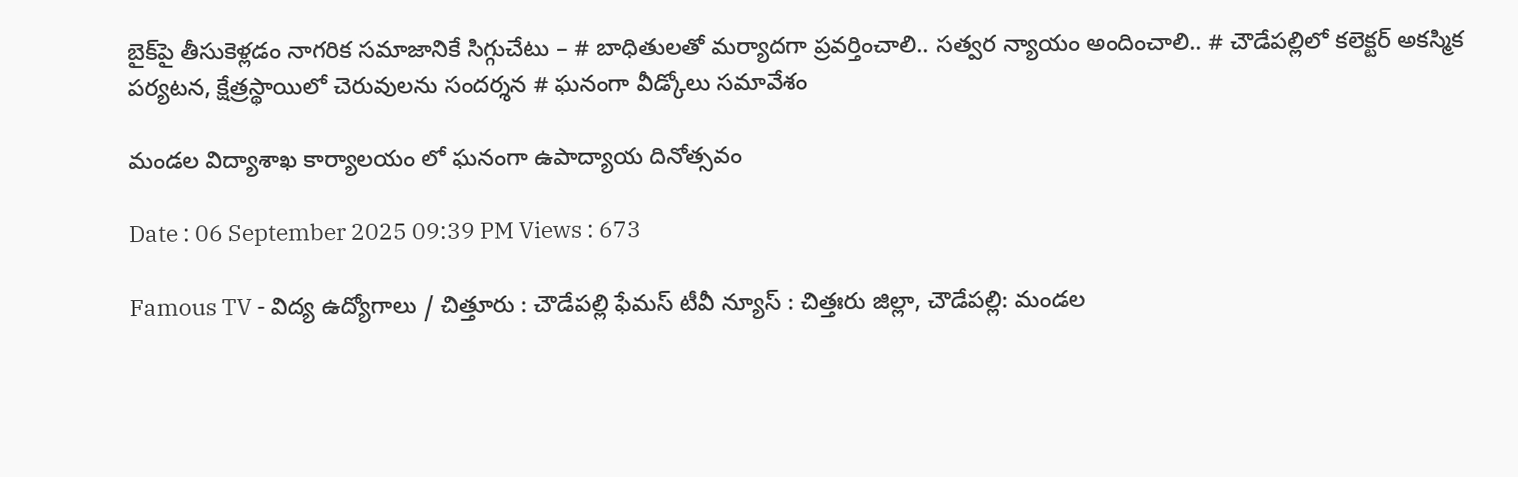బైక్‌పై తీసుకెళ్లడం నాగరిక సమాజానికే సిగ్గుచేటు – # బాధితులతో మర్యాదగా ప్రవర్తించాలి.. సత్వర న్యాయం అందించాలి.. # చౌడేపల్లిలో కలెక్టర్ అకస్మిక పర్యటన, క్షేత్రస్థాయిలో చెరువులను సందర్శన # ఘనంగా వీడ్కోలు సమావేశం

మండల విద్యాశాఖ కార్యాలయం లో ఘనంగా ఉపాద్యాయ దినోత్సవం

Date : 06 September 2025 09:39 PM Views : 673

Famous TV - విద్య ఉద్యోగాలు / చిత్తూరు : చౌడేపల్లి ఫేమస్ టీవీ న్యూస్ : చిత్తఃరు జిల్లా, చౌడేపల్లి: మండల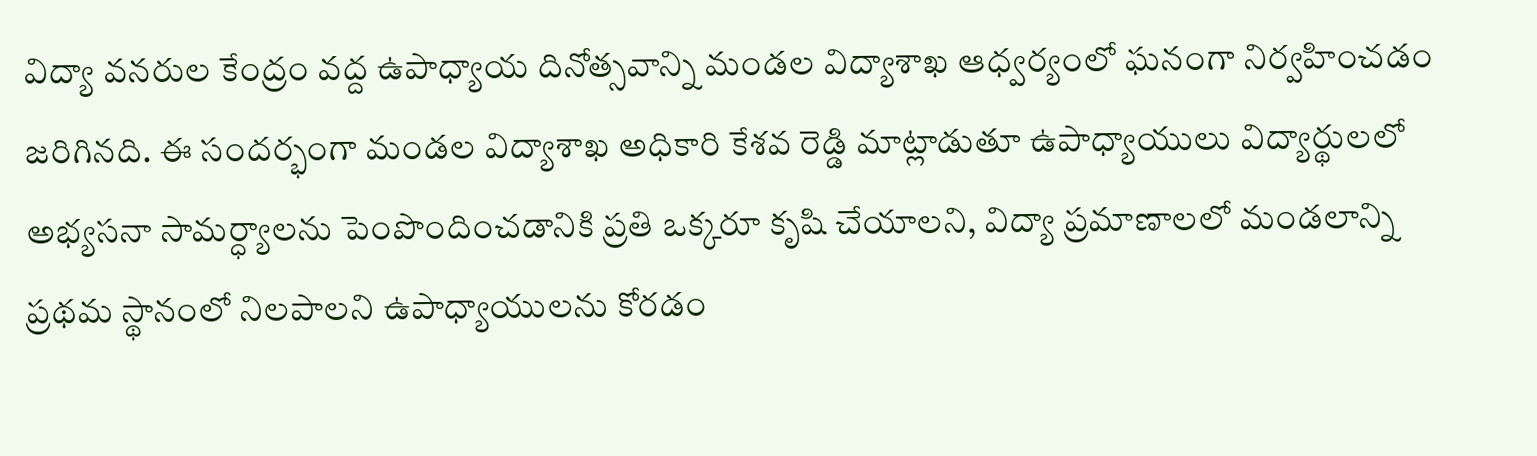విద్యా వనరుల కేంద్రం వద్ద ఉపాధ్యాయ దినోత్సవాన్ని మండల విద్యాశాఖ ఆధ్వర్యంలో ఘనంగా నిర్వహించడం జరిగినది. ఈ సందర్భంగా మండల విద్యాశాఖ అధికారి కేశవ రెడ్డి మాట్లాడుతూ ఉపాధ్యాయులు విద్యార్థులలో అభ్యసనా సామర్ధ్యాలను పెంపొందించడానికి ప్రతి ఒక్కరూ కృషి చేయాలని, విద్యా ప్రమాణాలలో మండలాన్ని ప్రథమ స్థానంలో నిలపాలని ఉపాధ్యాయులను కోరడం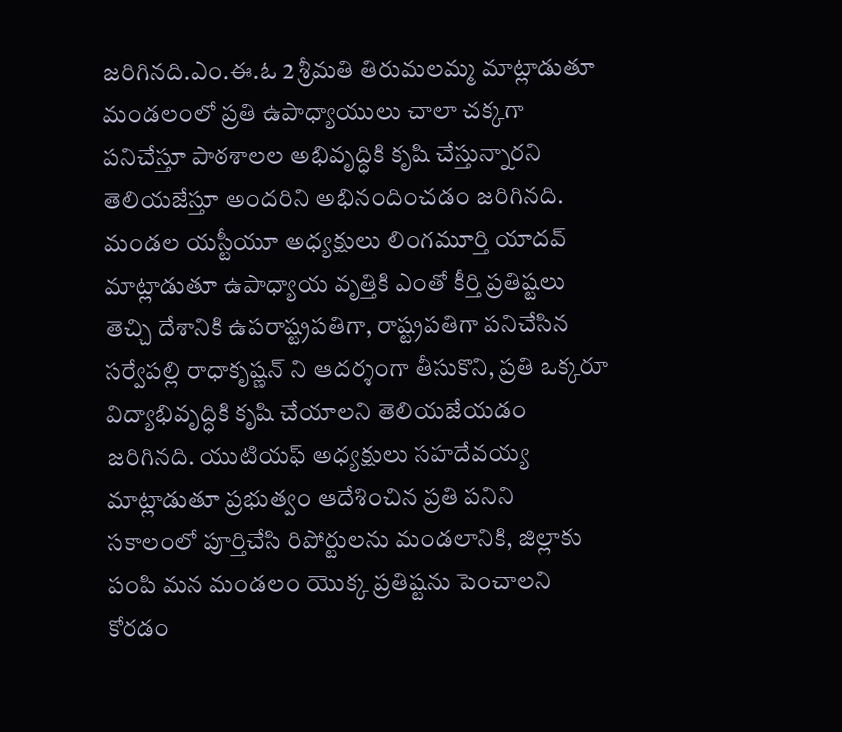జరిగినది.ఎం.ఈ.ఓ 2 శ్రీమతి తిరుమలమ్మ మాట్లాడుతూ మండలంలో ప్రతి ఉపాధ్యాయులు చాలా చక్కగా పనిచేస్తూ పాఠశాలల అభివృద్ధికి కృషి చేస్తున్నారని తెలియజేస్తూ అందరిని అభినందించడం జరిగినది. మండల యస్టీయూ అధ్యక్షులు లింగమూర్తి యాదవ్ మాట్లాడుతూ ఉపాధ్యాయ వృత్తికి ఎంతో కీర్తి ప్రతిష్టలు తెచ్చి దేశానికి ఉపరాష్ట్రపతిగా, రాష్ట్రపతిగా పనిచేసిన సర్వేపల్లి రాధాకృష్ణన్ ని ఆదర్శంగా తీసుకొని, ప్రతి ఒక్కరూ విద్యాభివృద్ధికి కృషి చేయాలని తెలియజేయడం జరిగినది. యుటియఫ్ అధ్యక్షులు సహదేవయ్య మాట్లాడుతూ ప్రభుత్వం ఆదేశించిన ప్రతి పనిని సకాలంలో పూర్తిచేసి రిపోర్టులను మండలానికి, జిల్లాకు పంపి మన మండలం యొక్క ప్రతిష్టను పెంచాలని కోరడం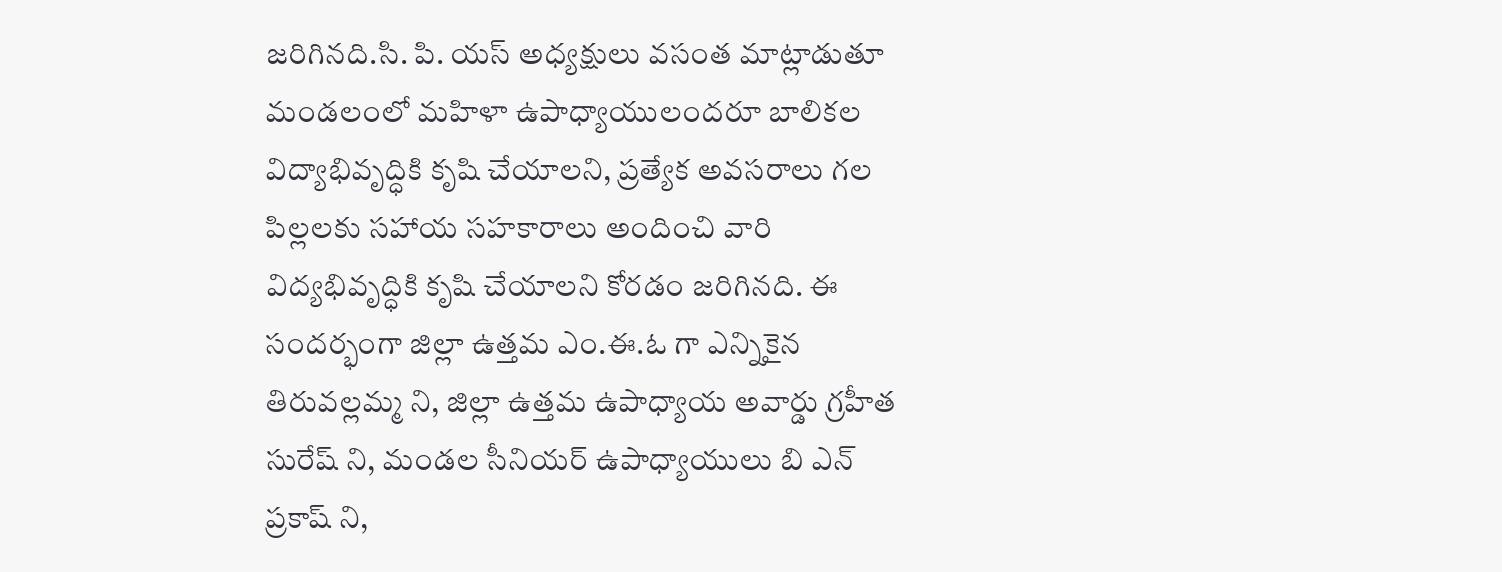జరిగినది.సి. పి. యస్ అధ్యక్షులు వసంత మాట్లాడుతూ మండలంలో మహిళా ఉపాధ్యాయులందరూ బాలికల విద్యాభివృద్ధికి కృషి చేయాలని, ప్రత్యేక అవసరాలు గల పిల్లలకు సహాయ సహకారాలు అందించి వారి విద్యభివృద్ధికి కృషి చేయాలని కోరడం జరిగినది. ఈ సందర్భంగా జిల్లా ఉత్తమ ఎం.ఈ.ఓ గా ఎన్నికైన తిరువల్లమ్మ ని, జిల్లా ఉత్తమ ఉపాధ్యాయ అవార్డు గ్రహీత సురేష్ ని, మండల సీనియర్ ఉపాధ్యాయులు బి ఎన్ ప్రకాష్ ని,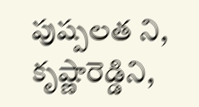పుష్పలత ని, కృష్ణారెడ్డిని,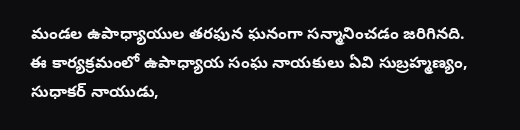మండల ఉపాధ్యాయుల తరఫున ఘనంగా సన్మానించడం జరిగినది. ఈ కార్యక్రమంలో ఉపాధ్యాయ సంఘ నాయకులు ఏవి సుబ్రహ్మణ్యం, సుధాకర్ నాయుడు,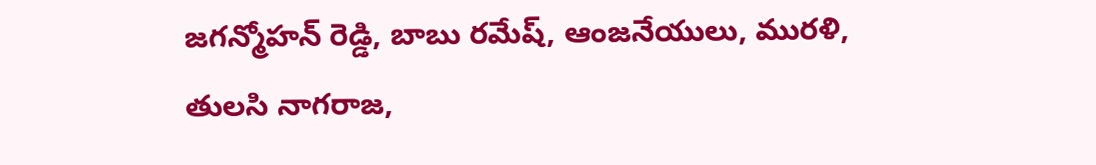జగన్మోహన్ రెడ్డి, బాబు రమేష్, ఆంజనేయులు, మురళి, తులసి నాగరాజ,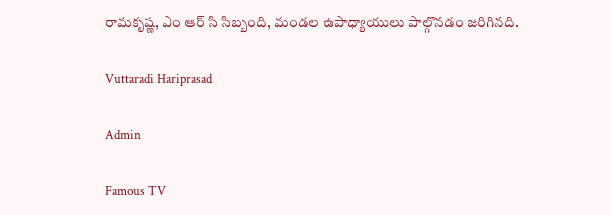రామకృష్ణ, ఎం ఆర్ సి సిబ్బంది, మండల ఉపాధ్యాయులు పాల్గొనడం జరిగినది.

Vuttaradi Hariprasad

Admin

Famous TV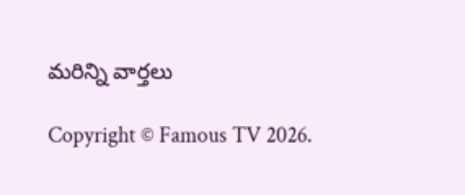మరిన్ని వార్తలు

Copyright © Famous TV 2026.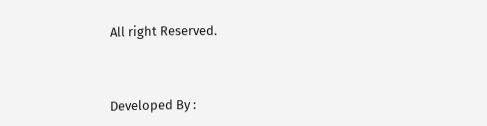All right Reserved.



Developed By :